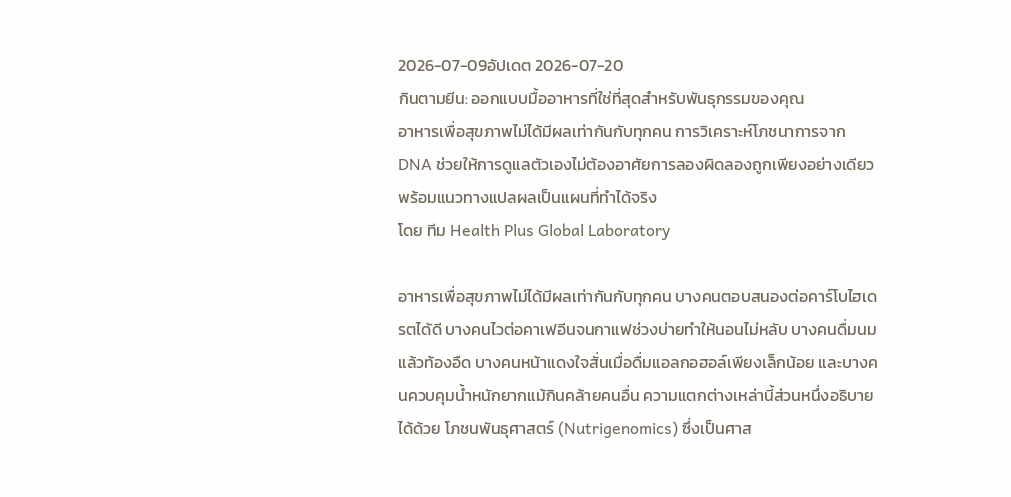2026-07-09อัปเดต 2026-07-20
กินตามยีน: ออกแบบมื้ออาหารที่ใช่ที่สุดสำหรับพันธุกรรมของคุณ
อาหารเพื่อสุขภาพไม่ได้มีผลเท่ากันกับทุกคน การวิเคราะห์โภชนาการจาก DNA ช่วยให้การดูแลตัวเองไม่ต้องอาศัยการลองผิดลองถูกเพียงอย่างเดียว พร้อมแนวทางแปลผลเป็นแผนที่ทำได้จริง
โดย ทีม Health Plus Global Laboratory

อาหารเพื่อสุขภาพไม่ได้มีผลเท่ากันกับทุกคน บางคนตอบสนองต่อคาร์โบไฮเดรตได้ดี บางคนไวต่อคาเฟอีนจนกาแฟช่วงบ่ายทำให้นอนไม่หลับ บางคนดื่มนมแล้วท้องอืด บางคนหน้าแดงใจสั่นเมื่อดื่มแอลกอฮอล์เพียงเล็กน้อย และบางคนควบคุมน้ำหนักยากแม้กินคล้ายคนอื่น ความแตกต่างเหล่านี้ส่วนหนึ่งอธิบายได้ด้วย โภชนพันธุศาสตร์ (Nutrigenomics) ซึ่งเป็นศาส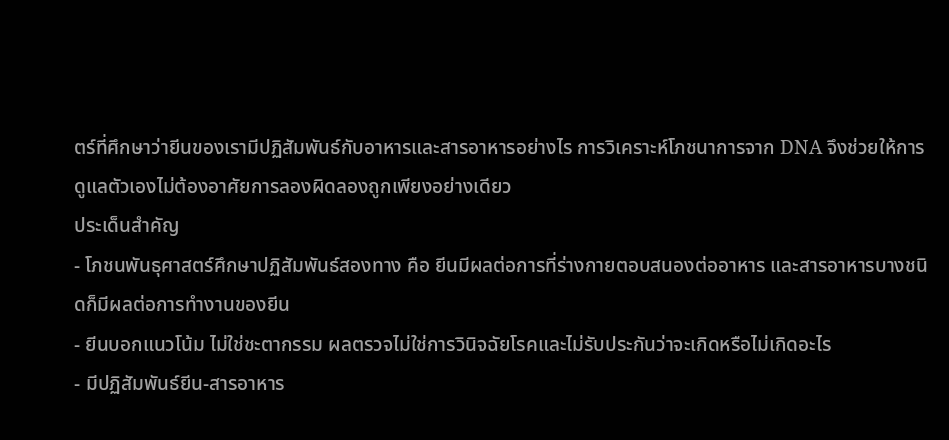ตร์ที่ศึกษาว่ายีนของเรามีปฏิสัมพันธ์กับอาหารและสารอาหารอย่างไร การวิเคราะห์โภชนาการจาก DNA จึงช่วยให้การดูแลตัวเองไม่ต้องอาศัยการลองผิดลองถูกเพียงอย่างเดียว
ประเด็นสำคัญ
- โภชนพันธุศาสตร์ศึกษาปฏิสัมพันธ์สองทาง คือ ยีนมีผลต่อการที่ร่างกายตอบสนองต่ออาหาร และสารอาหารบางชนิดก็มีผลต่อการทำงานของยีน
- ยีนบอกแนวโน้ม ไม่ใช่ชะตากรรม ผลตรวจไม่ใช่การวินิจฉัยโรคและไม่รับประกันว่าจะเกิดหรือไม่เกิดอะไร
- มีปฏิสัมพันธ์ยีน-สารอาหาร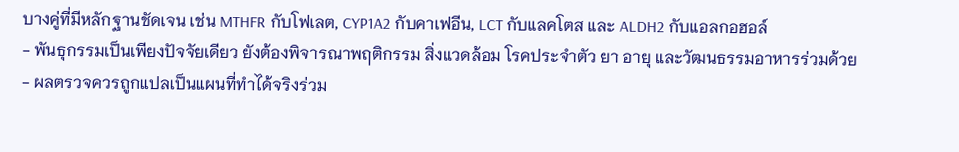บางคู่ที่มีหลักฐานชัดเจน เช่น MTHFR กับโฟเลต, CYP1A2 กับคาเฟอีน, LCT กับแลคโตส และ ALDH2 กับแอลกอฮอล์
- พันธุกรรมเป็นเพียงปัจจัยเดียว ยังต้องพิจารณาพฤติกรรม สิ่งแวดล้อม โรคประจำตัว ยา อายุ และวัฒนธรรมอาหารร่วมด้วย
- ผลตรวจควรถูกแปลเป็นแผนที่ทำได้จริงร่วม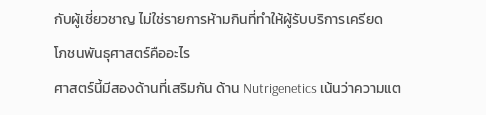กับผู้เชี่ยวชาญ ไม่ใช่รายการห้ามกินที่ทำให้ผู้รับบริการเครียด
โภชนพันธุศาสตร์คืออะไร
ศาสตร์นี้มีสองด้านที่เสริมกัน ด้าน Nutrigenetics เน้นว่าความแต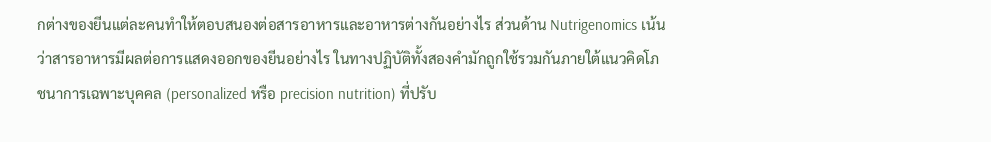กต่างของยีนแต่ละคนทำให้ตอบสนองต่อสารอาหารและอาหารต่างกันอย่างไร ส่วนด้าน Nutrigenomics เน้นว่าสารอาหารมีผลต่อการแสดงออกของยีนอย่างไร ในทางปฏิบัติทั้งสองคำมักถูกใช้รวมกันภายใต้แนวคิดโภชนาการเฉพาะบุคคล (personalized หรือ precision nutrition) ที่ปรับ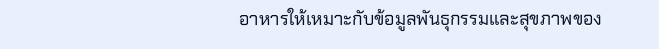อาหารให้เหมาะกับข้อมูลพันธุกรรมและสุขภาพของ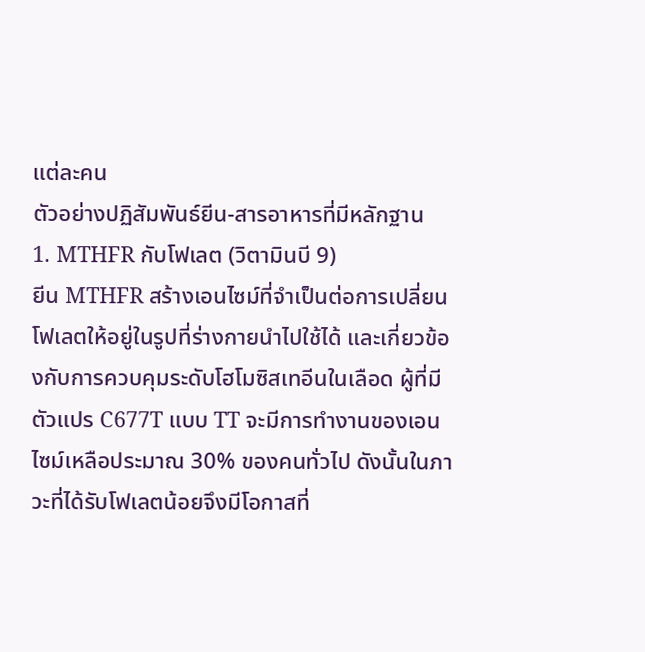แต่ละคน
ตัวอย่างปฏิสัมพันธ์ยีน-สารอาหารที่มีหลักฐาน
1. MTHFR กับโฟเลต (วิตามินบี 9)
ยีน MTHFR สร้างเอนไซม์ที่จำเป็นต่อการเปลี่ยนโฟเลตให้อยู่ในรูปที่ร่างกายนำไปใช้ได้ และเกี่ยวข้องกับการควบคุมระดับโฮโมซิสเทอีนในเลือด ผู้ที่มีตัวแปร C677T แบบ TT จะมีการทำงานของเอนไซม์เหลือประมาณ 30% ของคนทั่วไป ดังนั้นในภาวะที่ได้รับโฟเลตน้อยจึงมีโอกาสที่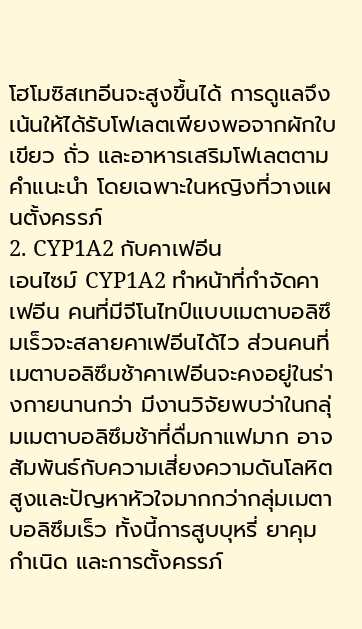โฮโมซิสเทอีนจะสูงขึ้นได้ การดูแลจึงเน้นให้ได้รับโฟเลตเพียงพอจากผักใบเขียว ถั่ว และอาหารเสริมโฟเลตตามคำแนะนำ โดยเฉพาะในหญิงที่วางแผนตั้งครรภ์
2. CYP1A2 กับคาเฟอีน
เอนไซม์ CYP1A2 ทำหน้าที่กำจัดคาเฟอีน คนที่มีจีโนไทป์แบบเมตาบอลิซึมเร็วจะสลายคาเฟอีนได้ไว ส่วนคนที่เมตาบอลิซึมช้าคาเฟอีนจะคงอยู่ในร่างกายนานกว่า มีงานวิจัยพบว่าในกลุ่มเมตาบอลิซึมช้าที่ดื่มกาแฟมาก อาจสัมพันธ์กับความเสี่ยงความดันโลหิตสูงและปัญหาหัวใจมากกว่ากลุ่มเมตาบอลิซึมเร็ว ทั้งนี้การสูบบุหรี่ ยาคุมกำเนิด และการตั้งครรภ์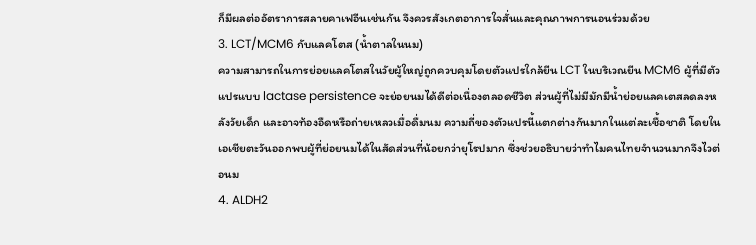ก็มีผลต่ออัตราการสลายคาเฟอีนเช่นกัน จึงควรสังเกตอาการใจสั่นและคุณภาพการนอนร่วมด้วย
3. LCT/MCM6 กับแลคโตส (น้ำตาลในนม)
ความสามารถในการย่อยแลคโตสในวัยผู้ใหญ่ถูกควบคุมโดยตัวแปรใกล้ยีน LCT ในบริเวณยีน MCM6 ผู้ที่มีตัวแปรแบบ lactase persistence จะย่อยนมได้ดีต่อเนื่องตลอดชีวิต ส่วนผู้ที่ไม่มีมักมีน้ำย่อยแลคเตสลดลงหลังวัยเด็ก และอาจท้องอืดหรือถ่ายเหลวเมื่อดื่มนม ความถี่ของตัวแปรนี้แตกต่างกันมากในแต่ละเชื้อชาติ โดยในเอเชียตะวันออกพบผู้ที่ย่อยนมได้ในสัดส่วนที่น้อยกว่ายุโรปมาก ซึ่งช่วยอธิบายว่าทำไมคนไทยจำนวนมากจึงไวต่อนม
4. ALDH2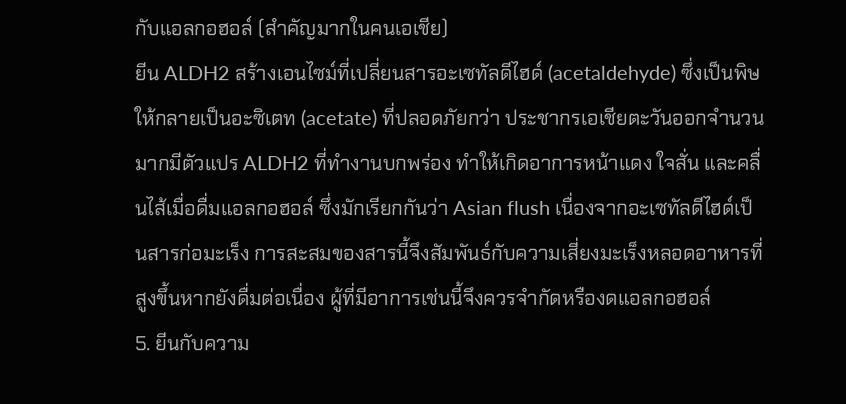กับแอลกอฮอล์ (สำคัญมากในคนเอเชีย)
ยีน ALDH2 สร้างเอนไซม์ที่เปลี่ยนสารอะเซทัลดีไฮด์ (acetaldehyde) ซึ่งเป็นพิษให้กลายเป็นอะซิเตท (acetate) ที่ปลอดภัยกว่า ประชากรเอเชียตะวันออกจำนวนมากมีตัวแปร ALDH2 ที่ทำงานบกพร่อง ทำให้เกิดอาการหน้าแดง ใจสั่น และคลื่นไส้เมื่อดื่มแอลกอฮอล์ ซึ่งมักเรียกกันว่า Asian flush เนื่องจากอะเซทัลดีไฮด์เป็นสารก่อมะเร็ง การสะสมของสารนี้จึงสัมพันธ์กับความเสี่ยงมะเร็งหลอดอาหารที่สูงขึ้นหากยังดื่มต่อเนื่อง ผู้ที่มีอาการเช่นนี้จึงควรจำกัดหรืองดแอลกอฮอล์
5. ยีนกับความ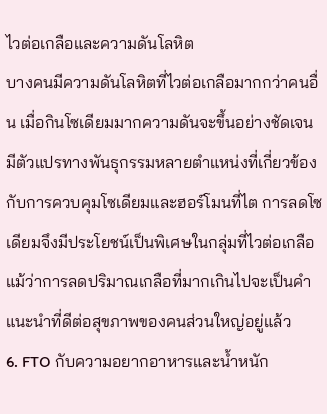ไวต่อเกลือและความดันโลหิต
บางคนมีความดันโลหิตที่ไวต่อเกลือมากกว่าคนอื่น เมื่อกินโซเดียมมากความดันจะขึ้นอย่างชัดเจน มีตัวแปรทางพันธุกรรมหลายตำแหน่งที่เกี่ยวข้องกับการควบคุมโซเดียมและฮอร์โมนที่ไต การลดโซเดียมจึงมีประโยชน์เป็นพิเศษในกลุ่มที่ไวต่อเกลือ แม้ว่าการลดปริมาณเกลือที่มากเกินไปจะเป็นคำแนะนำที่ดีต่อสุขภาพของคนส่วนใหญ่อยู่แล้ว
6. FTO กับความอยากอาหารและน้ำหนัก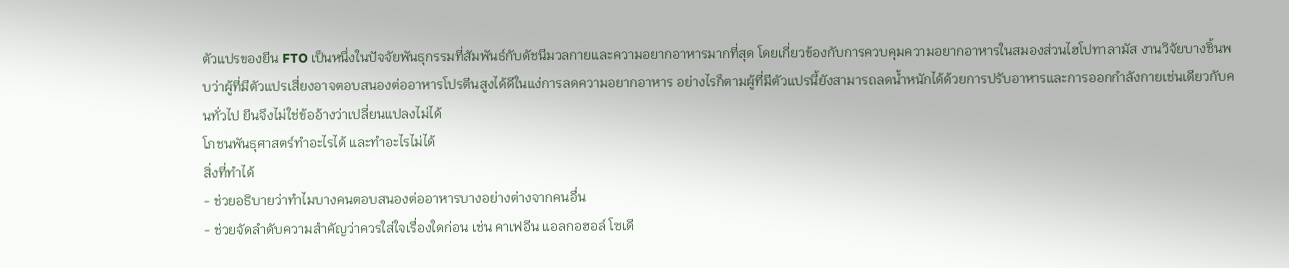ตัวแปรของยีน FTO เป็นหนึ่งในปัจจัยพันธุกรรมที่สัมพันธ์กับดัชนีมวลกายและความอยากอาหารมากที่สุด โดยเกี่ยวข้องกับการควบคุมความอยากอาหารในสมองส่วนไฮโปทาลามัส งานวิจัยบางชิ้นพบว่าผู้ที่มีตัวแปรเสี่ยงอาจตอบสนองต่ออาหารโปรตีนสูงได้ดีในแง่การลดความอยากอาหาร อย่างไรก็ตามผู้ที่มีตัวแปรนี้ยังสามารถลดน้ำหนักได้ด้วยการปรับอาหารและการออกกำลังกายเช่นเดียวกับคนทั่วไป ยีนจึงไม่ใช่ข้ออ้างว่าเปลี่ยนแปลงไม่ได้
โภชนพันธุศาสตร์ทำอะไรได้ และทำอะไรไม่ได้
สิ่งที่ทำได้
- ช่วยอธิบายว่าทำไมบางคนตอบสนองต่ออาหารบางอย่างต่างจากคนอื่น
- ช่วยจัดลำดับความสำคัญว่าควรใส่ใจเรื่องใดก่อน เช่น คาเฟอีน แอลกอฮอล์ โซเดี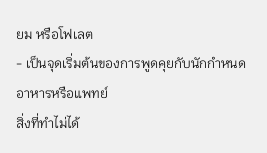ยม หรือโฟเลต
- เป็นจุดเริ่มต้นของการพูดคุยกับนักกำหนดอาหารหรือแพทย์
สิ่งที่ทำไม่ได้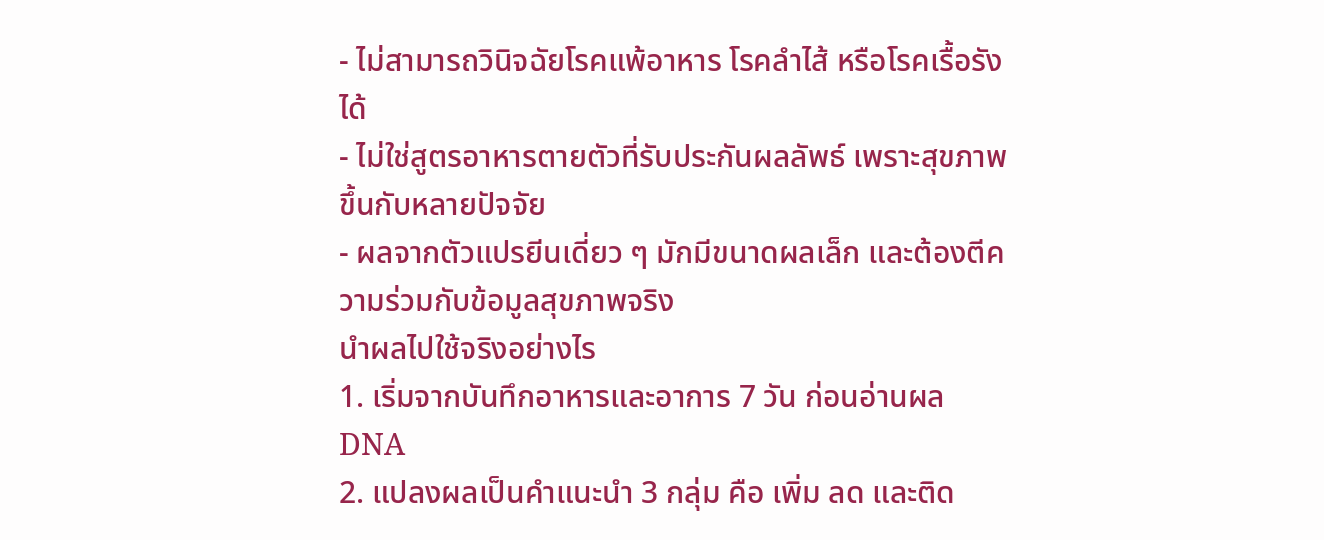- ไม่สามารถวินิจฉัยโรคแพ้อาหาร โรคลำไส้ หรือโรคเรื้อรังได้
- ไม่ใช่สูตรอาหารตายตัวที่รับประกันผลลัพธ์ เพราะสุขภาพขึ้นกับหลายปัจจัย
- ผลจากตัวแปรยีนเดี่ยว ๆ มักมีขนาดผลเล็ก และต้องตีความร่วมกับข้อมูลสุขภาพจริง
นำผลไปใช้จริงอย่างไร
1. เริ่มจากบันทึกอาหารและอาการ 7 วัน ก่อนอ่านผล DNA
2. แปลงผลเป็นคำแนะนำ 3 กลุ่ม คือ เพิ่ม ลด และติด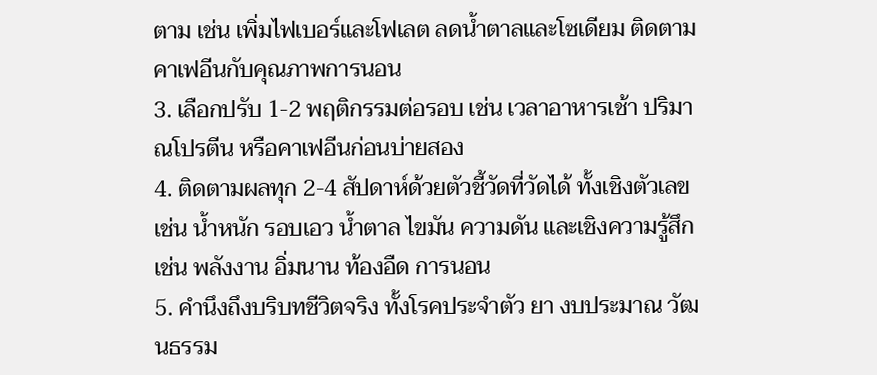ตาม เช่น เพิ่มไฟเบอร์และโฟเลต ลดน้ำตาลและโซเดียม ติดตามคาเฟอีนกับคุณภาพการนอน
3. เลือกปรับ 1-2 พฤติกรรมต่อรอบ เช่น เวลาอาหารเช้า ปริมาณโปรตีน หรือคาเฟอีนก่อนบ่ายสอง
4. ติดตามผลทุก 2-4 สัปดาห์ด้วยตัวชี้วัดที่วัดได้ ทั้งเชิงตัวเลข เช่น น้ำหนัก รอบเอว น้ำตาล ไขมัน ความดัน และเชิงความรู้สึก เช่น พลังงาน อิ่มนาน ท้องอืด การนอน
5. คำนึงถึงบริบทชีวิตจริง ทั้งโรคประจำตัว ยา งบประมาณ วัฒนธรรม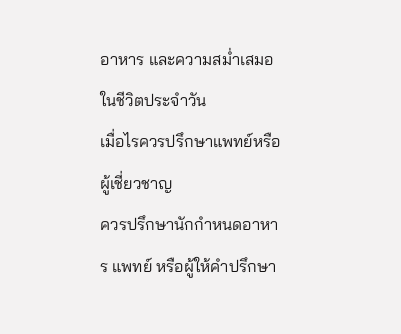อาหาร และความสม่ำเสมอในชีวิตประจำวัน
เมื่อไรควรปรึกษาแพทย์หรือผู้เชี่ยวชาญ
ควรปรึกษานักกำหนดอาหาร แพทย์ หรือผู้ให้คำปรึกษา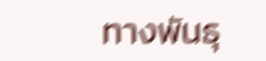ทางพันธุ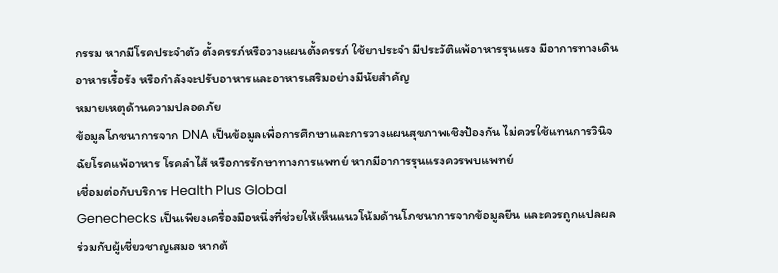กรรม หากมีโรคประจำตัว ตั้งครรภ์หรือวางแผนตั้งครรภ์ ใช้ยาประจำ มีประวัติแพ้อาหารรุนแรง มีอาการทางเดินอาหารเรื้อรัง หรือกำลังจะปรับอาหารและอาหารเสริมอย่างมีนัยสำคัญ
หมายเหตุด้านความปลอดภัย
ข้อมูลโภชนาการจาก DNA เป็นข้อมูลเพื่อการศึกษาและการวางแผนสุขภาพเชิงป้องกัน ไม่ควรใช้แทนการวินิจฉัยโรคแพ้อาหาร โรคลำไส้ หรือการรักษาทางการแพทย์ หากมีอาการรุนแรงควรพบแพทย์
เชื่อมต่อกับบริการ Health Plus Global
Genechecks เป็นเพียงเครื่องมือหนึ่งที่ช่วยให้เห็นแนวโน้มด้านโภชนาการจากข้อมูลยีน และควรถูกแปลผลร่วมกับผู้เชี่ยวชาญเสมอ หากต้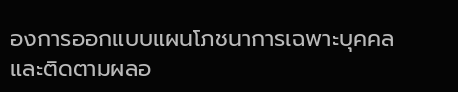องการออกแบบแผนโภชนาการเฉพาะบุคคลและติดตามผลอ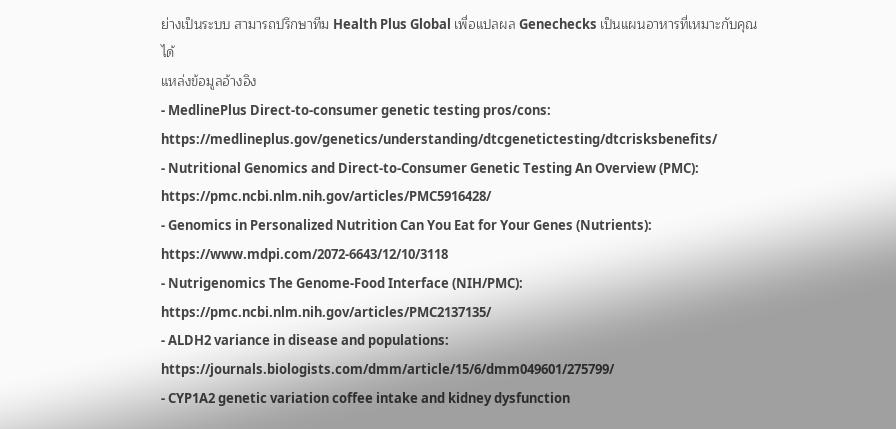ย่างเป็นระบบ สามารถปรึกษาทีม Health Plus Global เพื่อแปลผล Genechecks เป็นแผนอาหารที่เหมาะกับคุณได้
แหล่งข้อมูลอ้างอิง
- MedlinePlus Direct-to-consumer genetic testing pros/cons: https://medlineplus.gov/genetics/understanding/dtcgenetictesting/dtcrisksbenefits/
- Nutritional Genomics and Direct-to-Consumer Genetic Testing An Overview (PMC): https://pmc.ncbi.nlm.nih.gov/articles/PMC5916428/
- Genomics in Personalized Nutrition Can You Eat for Your Genes (Nutrients): https://www.mdpi.com/2072-6643/12/10/3118
- Nutrigenomics The Genome-Food Interface (NIH/PMC): https://pmc.ncbi.nlm.nih.gov/articles/PMC2137135/
- ALDH2 variance in disease and populations: https://journals.biologists.com/dmm/article/15/6/dmm049601/275799/
- CYP1A2 genetic variation coffee intake and kidney dysfunction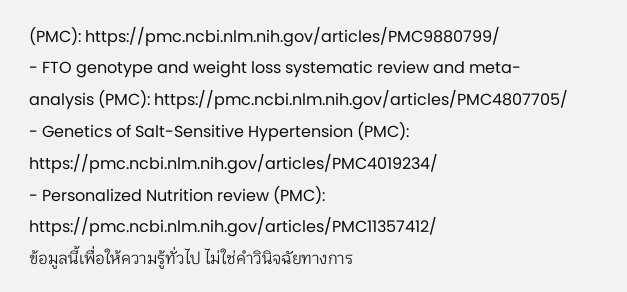(PMC): https://pmc.ncbi.nlm.nih.gov/articles/PMC9880799/
- FTO genotype and weight loss systematic review and meta-analysis (PMC): https://pmc.ncbi.nlm.nih.gov/articles/PMC4807705/
- Genetics of Salt-Sensitive Hypertension (PMC): https://pmc.ncbi.nlm.nih.gov/articles/PMC4019234/
- Personalized Nutrition review (PMC): https://pmc.ncbi.nlm.nih.gov/articles/PMC11357412/
ข้อมูลนี้เพื่อให้ความรู้ทั่วไป ไม่ใช่คำวินิจฉัยทางการ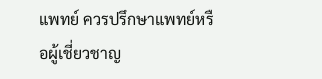แพทย์ ควรปรึกษาแพทย์หรือผู้เชี่ยวชาญ